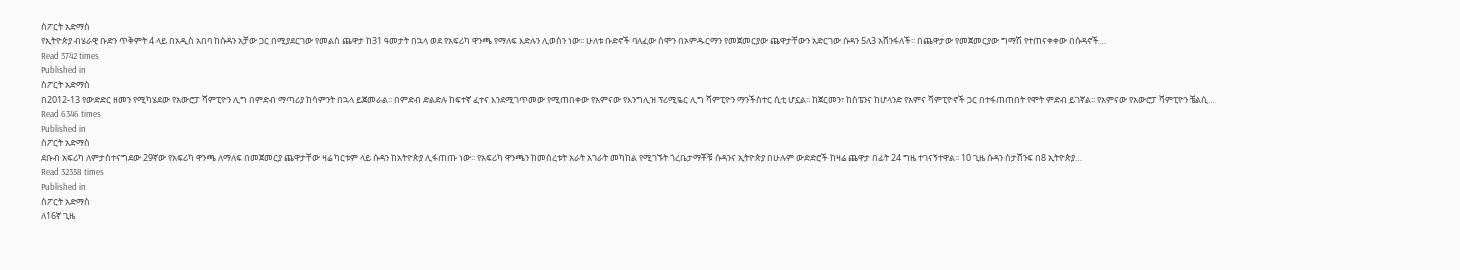ስፖርት አድማስ
የኢትዮጵያ ብሄራዊ ቡድን ጥቅምት 4 ላይ በአዲስ አበባ ከሱዳን አቻው ጋር በሚያደርገው የመልስ ጨዋታ ከ31 ዓመታት በኋላ ወደ የአፍሪካ ዋንጫ የማለፍ እድሉን ሊወስን ነው፡፡ ሁለቱ ቡድኖች ባለፈው ሰሞን በኦምዱርማን የመጀመርያው ጨዋታቸውን አድርገው ሱዳን 5ለ3 አሸንፋለች፡፡ በጨዋታው የመጀመርያው ግማሽ የተጠናቀቀው በሱዳኖች…
Read 3742 times
Published in
ስፖርት አድማስ
በ2012-13 የውድድር ዘመን የሚካሄደው የአውሮፓ ሻምፒዮን ሊግ በምድብ ማጣሪያ ከሳምንት በኋላ ይጀመራል፡፡ በምድብ ድልድሉ ከፍተኛ ፈተና እንደሚገጥመው የሚጠበቀው የአምናው የእንግሊዝ ፕሪሚዬር ሊግ ሻምፒዮን ማንችስተር ሲቲ ሆኗል፡፡ ከጀርመን፣ ከስፔንና ከሆላንድ የአምና ሻምፒዮኖች ጋር በተፋጠጠበት የሞት ምድብ ይገኛል፡፡ የአምናው የአውሮፓ ሻምፒዮን ቼልሲ…
Read 6346 times
Published in
ስፖርት አድማስ
ደቡብ አፍሪካ ለምታስተናግደው 29ኛው የአፍሪካ ዋንጫ ለማለፍ በመጀመርያ ጨዋታቸው ዛሬ ካርቱም ላይ ሱዳን ከአትዮጵያ ሊፋጠጡ ነው፡፡ የአፍሪካ ዋንጫን ከመሰረቱት አራት አገራት መካከል የሚገኙት ጎረቤታማቾቹ ሱዳንና ኢትዮጵያ በሁሉም ውድድሮች ከዛሬ ጨዋታ በፊት 24 ግዜ ተገናኝተዋል፡፡ 10 ጊዜ ሱዳን ስታሸንፍ በ8 ኢትዮጵያ…
Read 32358 times
Published in
ስፖርት አድማስ
ለ16ኛ ጊዜ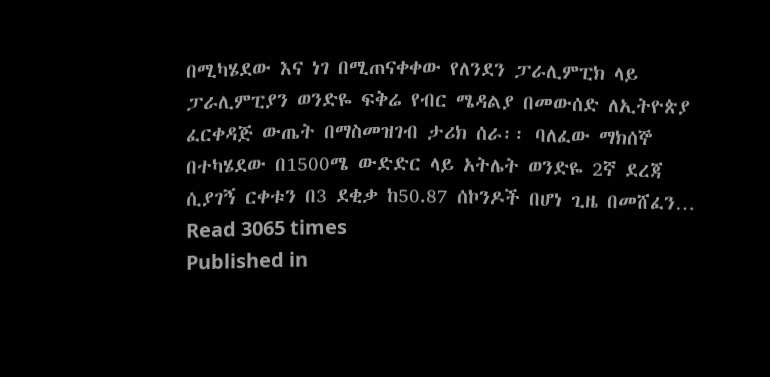በሚካሄደው እና ነገ በሚጠናቀቀው የለንደን ፓራሊምፒክ ላይ ፓራሊምፒያን ወንድዬ ፍቅሬ የብር ሜዳልያ በመውሰድ ለኢትዮጵያ ፈርቀዳጅ ውጤት በማስመዝገብ ታሪክ ሰራ፡፡ ባለፈው ማክሰኞ በተካሄደው በ1500ሜ ውድድር ላይ አትሌት ወንድዬ 2ኛ ደረጃ ሲያገኝ ርቀቱን በ3 ደቂቃ ከ50.87 ሰኮንዶች በሆነ ጊዜ በመሸፈን…
Read 3065 times
Published in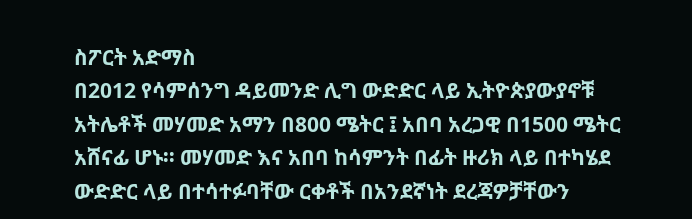ስፖርት አድማስ
በ2012 የሳምሰንግ ዳይመንድ ሊግ ውድድር ላይ ኢትዮጵያውያኖቹ አትሌቶች መሃመድ አማን በ800 ሜትር ፤ አበባ አረጋዊ በ1500 ሜትር አሸናፊ ሆኑ፡፡ መሃመድ እና አበባ ከሳምንት በፊት ዙሪክ ላይ በተካሄደ ውድድር ላይ በተሳተፉባቸው ርቀቶች በአንደኛነት ደረጃዎቻቸውን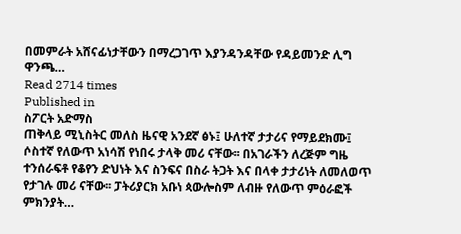በመምራት አሸናፊነታቸውን በማረጋገጥ እያንዳንዳቸው የዳይመንድ ሊግ ዋንጫ…
Read 2714 times
Published in
ስፖርት አድማስ
ጠቅላይ ሚኒስትር መለስ ዜናዊ አንደኛ ፅኑ፤ ሁለተኛ ታታሪና የማይደክሙ፤ ሶስተኛ የለውጥ አነሳሽ የነበሩ ታላቅ መሪ ናቸው፡፡ በአገራችን ለረጅም ግዜ ተንሰራፍቶ የቆየን ድህነት እና ስንፍና በስራ ትጋት እና በላቀ ታታሪነት ለመለወጥ የታገሉ መሪ ናቸው፡፡ ፓትሪያርክ አቡነ ጳውሎስም ለብዙ የለውጥ ምዕራፎች ምክንያት…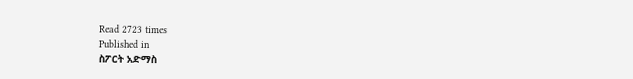Read 2723 times
Published in
ስፖርት አድማስ